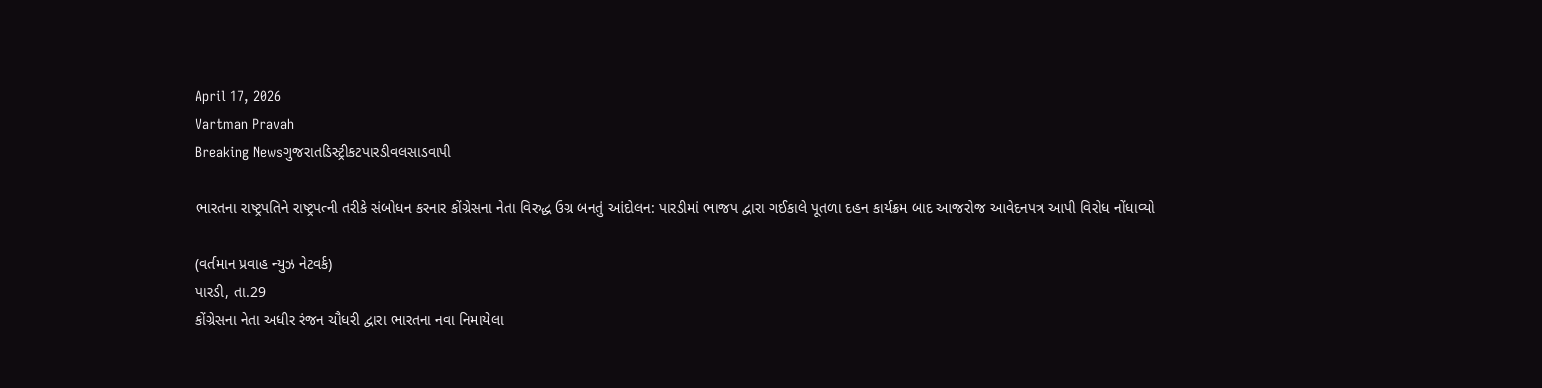April 17, 2026
Vartman Pravah
Breaking Newsગુજરાતડિસ્ટ્રીકટપારડીવલસાડવાપી

ભારતના રાષ્‍ટ્રપતિને રાષ્‍ટ્રપત્‍ની તરીકે સંબોધન કરનાર કોંગ્રેસના નેતા વિરુદ્ધ ઉગ્ર બનતું આંદોલન: પારડીમાં ભાજપ દ્વારા ગઈકાલે પૂતળા દહન કાર્યક્રમ બાદ આજરોજ આવેદનપત્ર આપી વિરોધ નોંધાવ્‍યો

(વર્તમાન પ્રવાહ ન્‍યુઝ નેટવર્ક)
પારડી, તા.29
કોંગ્રેસના નેતા અધીર રંજન ચૌધરી દ્વારા ભારતના નવા નિમાયેલા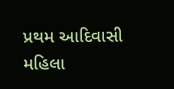પ્રથમ આદિવાસી મહિલા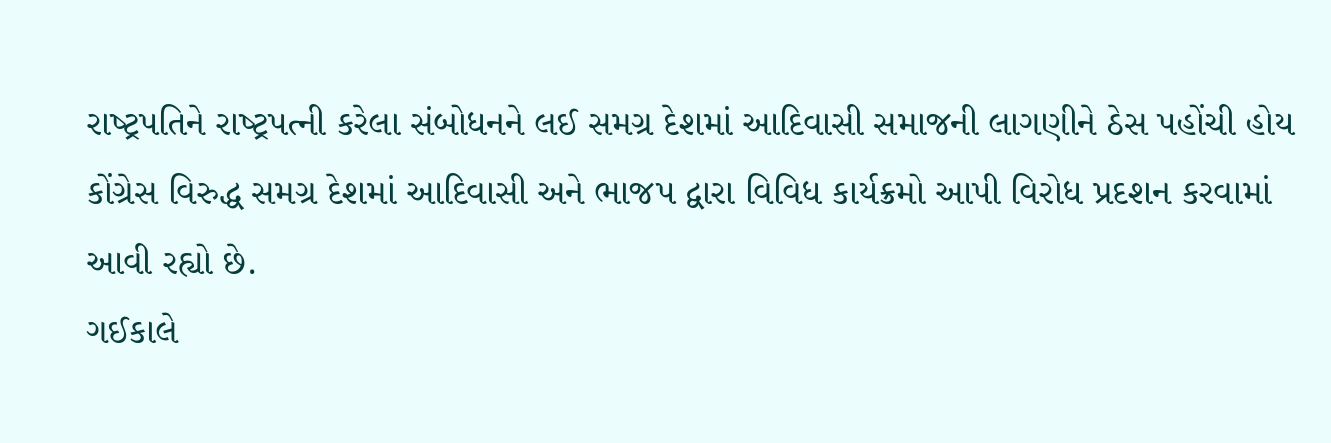રાષ્‍ટ્રપતિને રાષ્‍ટ્રપત્‍ની કરેલા સંબોધનને લઈ સમગ્ર દેશમાં આદિવાસી સમાજની લાગણીને ઠેસ પહોંચી હોય કોંગ્રેસ વિરુદ્ધ સમગ્ર દેશમાં આદિવાસી અને ભાજપ દ્વારા વિવિધ કાર્યક્રમો આપી વિરોધ પ્રદશન કરવામાં આવી રહ્યો છે.
ગઈકાલે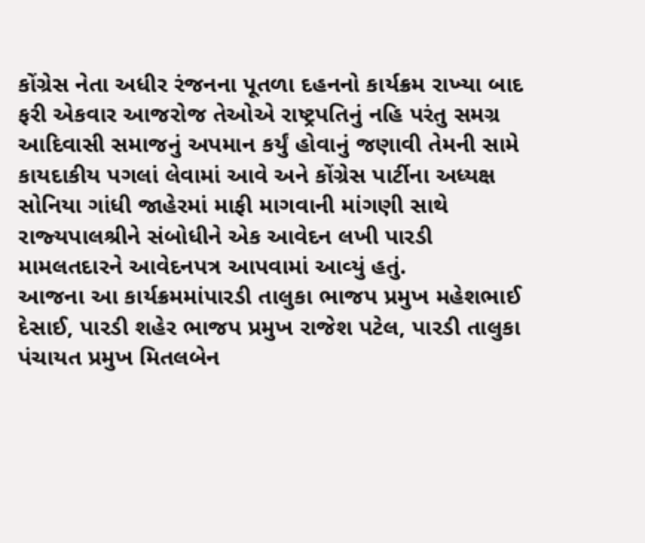કોંગ્રેસ નેતા અધીર રંજનના પૂતળા દહનનો કાર્યક્રમ રાખ્‍યા બાદ ફરી એકવાર આજરોજ તેઓએ રાષ્‍ટ્રપતિનું નહિ પરંતુ સમગ્ર આદિવાસી સમાજનું અપમાન કર્યું હોવાનું જણાવી તેમની સામે કાયદાકીય પગલાં લેવામાં આવે અને કોંગ્રેસ પાર્ટીના અધ્‍યક્ષ સોનિયા ગાંધી જાહેરમાં માફી માગવાની માંગણી સાથે રાજ્‍યપાલશ્રીને સંબોધીને એક આવેદન લખી પારડી મામલતદારને આવેદનપત્ર આપવામાં આવ્‍યું હતું.
આજના આ કાર્યક્રમમાંપારડી તાલુકા ભાજપ પ્રમુખ મહેશભાઈ દેસાઈ, પારડી શહેર ભાજપ પ્રમુખ રાજેશ પટેલ, પારડી તાલુકા પંચાયત પ્રમુખ મિતલબેન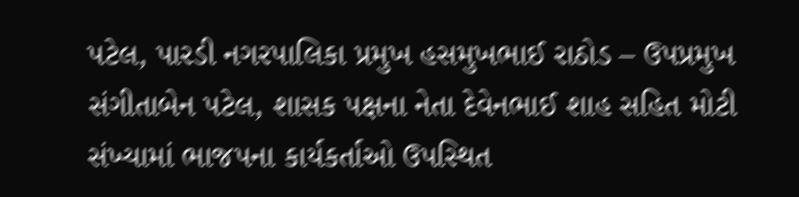પટેલ, પારડી નગરપાલિકા પ્રમુખ હસમુખભાઈ રાઠોડ – ઉપપ્રમુખ સંગીતાબેન પટેલ, શાસક પક્ષના નેતા દેવેનભાઈ શાહ સહિત મોટી સંખ્‍યામાં ભાજપના કાર્યકર્તાઓ ઉપસ્‍થિત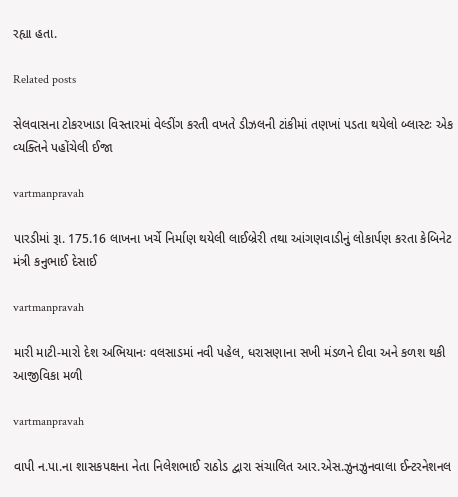રહ્યા હતા.

Related posts

સેલવાસના ટોકરખાડા વિસ્‍તારમાં વેલ્‍ડીંગ કરતી વખતે ડીઝલની ટાંકીમાં તણખાં પડતા થયેલો બ્‍લાસ્‍ટઃ એક વ્‍યક્‍તિને પહોંચેલી ઈજા

vartmanpravah

પારડીમાં રૂા. 175.16 લાખના ખર્ચે નિર્માણ થયેલી લાઈબ્રેરી તથા આંગણવાડીનું લોકાર્પણ કરતા કેબિનેટ મંત્રી કનુભાઈ દેસાઈ

vartmanpravah

મારી માટી-મારો દેશ અભિયાનઃ વલસાડમાં નવી પહેલ, ધરાસણાના સખી મંડળને દીવા અને કળશ થકી આજીવિકા મળી

vartmanpravah

વાપી ન.પા.ના શાસકપક્ષના નેતા નિલેશભાઈ રાઠોડ દ્વારા સંચાલિત આર.એસ.ઝુનઝુનવાલા ઈન્‍ટરનેશનલ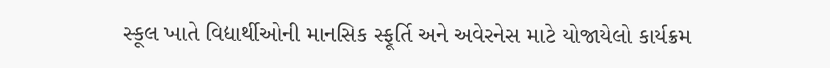સ્‍કૂલ ખાતે વિદ્યાર્થીઓની માનસિક સ્‍ફૂર્તિ અને અવેરનેસ માટે યોજાયેલો કાર્યક્રમ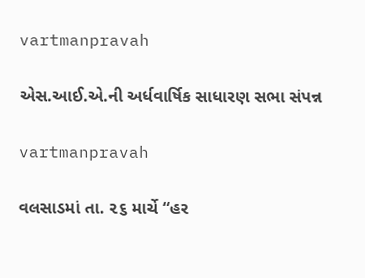vartmanpravah

એસ.આઈ.એ.ની અર્ધવાર્ષિક સાધારણ સભા સંપન્ન

vartmanpravah

વલસાડમાં તા. ૨૬ માર્ચે “હર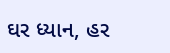ઘર ધ્યાન, હર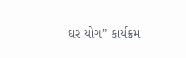ઘર યોગ” કાર્યક્રમ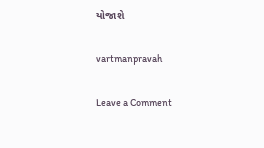યોજાશે

vartmanpravah

Leave a Comment